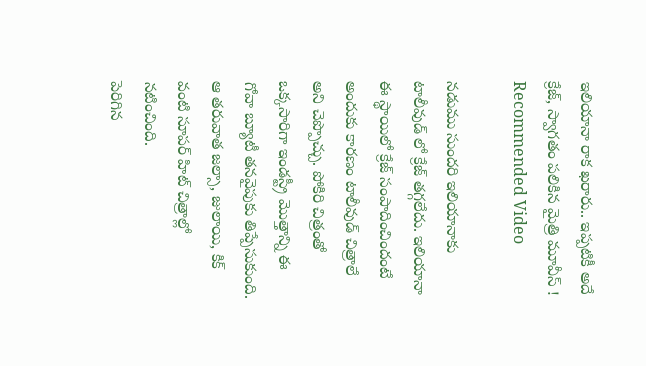ఇలియానా రాక ఖరారు.. ఇప్పటికీ అదే క్రేజ్, స్వాగతం పలికిన మైత్రి మూవీస్ !
Recommended Video

నడుము సుందరి ఇలియానాకు టాలీవుడ్ లో క్రేజ్ తగ్గలేదు. ఇలియానా ఈ స్థాయిలో క్రేజ్ సంపాదించిందంటే అందుకు కారణం టాలీవుడ్ చిత్రాలే అని చెప్పొచ్చు. పోకిరి చిత్రంతో ఒక్కసారిగా ఇండస్ట్రీ మొత్తాన్ని ఈ గోవా బ్యూటీ తనవైపుకు తిప్పేసుకుంది. ఆ తరువాత జల్సా, జులాయి, కిక్ వంటి సూపర్ హిట్ చిత్రాల్లో నటించింది.
పెరిగిన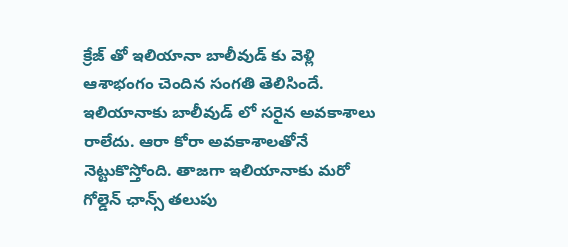క్రేజ్ తో ఇలియానా బాలీవుడ్ కు వెళ్లి ఆశాభంగం చెందిన సంగతి తెలిసిందే. ఇలియానాకు బాలీవుడ్ లో సరైన అవకాశాలు రాలేదు. ఆరా కోరా అవకాశాలతోనే నెట్టుకొస్తోంది. తాజగా ఇలియానాకు మరో గోల్డెన్ ఛాన్స్ తలుపు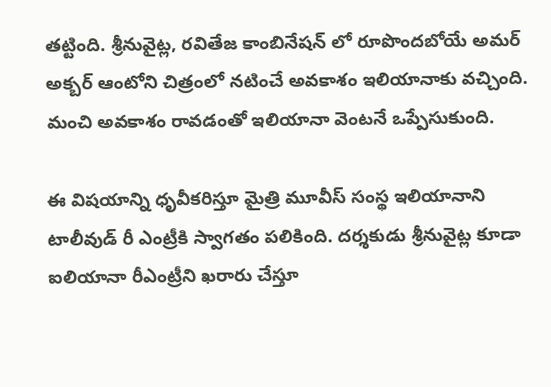తట్టింది. శ్రీనువైట్ల, రవితేజ కాంబినేషన్ లో రూపొందబోయే అమర్ అక్బర్ ఆంటోని చిత్రంలో నటించే అవకాశం ఇలియానాకు వచ్చింది. మంచి అవకాశం రావడంతో ఇలియానా వెంటనే ఒప్పేసుకుంది.

ఈ విషయాన్ని ధృవీకరిస్తూ మైత్రి మూవీస్ సంస్థ ఇలియానాని టాలీవుడ్ రీ ఎంట్రీకి స్వాగతం పలికింది. దర్శకుడు శ్రీనువైట్ల కూడా ఐలియానా రీఎంట్రీని ఖరారు చేస్తూ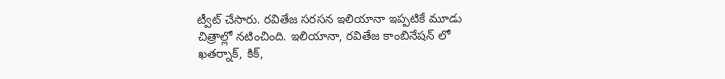ట్వీట్ చేసారు. రవితేజ సరసన ఇలియానా ఇప్పటికే మూడు చిత్రాల్లో నటించింది. ఇలియానా, రవితేజ కాంబినేషన్ లో ఖతర్నాక్, కిక్,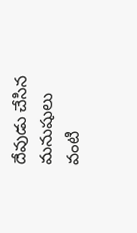దేవుడు చేసిన మనుషులు వంటి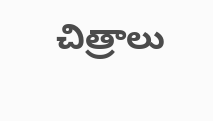చిత్రాలు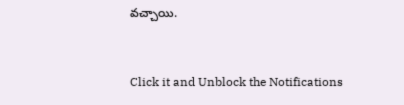వచ్చాయి.


Click it and Unblock the Notifications